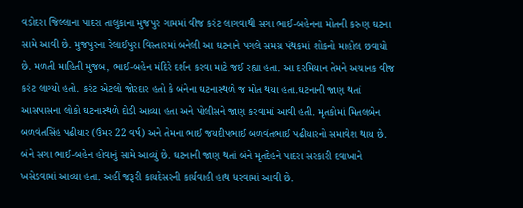વડોદરા જિલ્લાના પાદરા તાલુકાના મુજપુર ગામમાં વીજ કરંટ લાગવાથી સગા ભાઈ-બહેનના મોતની કરુણ ઘટના સામે આવી છે. મુજપુરના રેલાઈપુરા વિસ્તારમાં બનેલી આ ઘટનાને પગલે સમગ્ર પંથકમાં શોકનો માહોલ છવાયો છે. મળતી માહિતી મુજબ, ભાઈ-બહેન મંદિરે દર્શન કરવા માટે જઈ રહ્યા હતા. આ દરમિયાન તેમને અચાનક વીજ કરંટ લાગ્યો હતો. કરંટ એટલો જોરદાર હતો કે બંનેના ઘટનાસ્થળે જ મોત થયા હતા.ઘટનાની જાણ થતાં આસપાસના લોકો ઘટનાસ્થળે દોડી આવ્યા હતા અને પોલીસને જાણ કરવામાં આવી હતી. મૃતકોમાં મિતલબેન બળવંતસિંહ પઢીયાર (ઉંમર 22 વર્ષ) અને તેમના ભાઈ જયદીપભાઈ બળવંતભાઈ પઢીયારનો સમાવેશ થાય છે. બંને સગા ભાઈ-બહેન હોવાનું સામે આવ્યું છે. ઘટનાની જાણ થતાં બંને મૃતદેહને પાદરા સરકારી દવાખાને ખસેડવામાં આવ્યા હતા. અહીં જરૂરી કાયદેસરની કાર્યવાહી હાથ ધરવામાં આવી છે.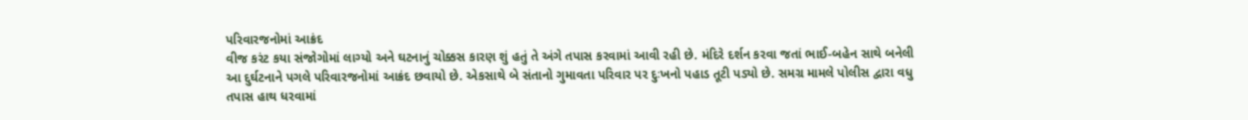પરિવારજનોમાં આક્રંદ
વીજ કરંટ કયા સંજોગોમાં લાગ્યો અને ઘટનાનું ચોક્કસ કારણ શું હતું તે અંગે તપાસ કરવામાં આવી રહી છે. મંદિરે દર્શન કરવા જતાં ભાઈ-બહેન સાથે બનેલી આ દુર્ઘટનાને પગલે પરિવારજનોમાં આક્રંદ છવાયો છે. એકસાથે બે સંતાનો ગુમાવતા પરિવાર પર દુઃખનો પહાડ તૂટી પડ્યો છે. સમગ્ર મામલે પોલીસ દ્વારા વધુ તપાસ હાથ ધરવામાં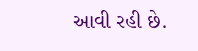આવી રહી છે.